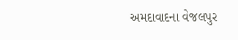અમદાવાદના વેજલપુર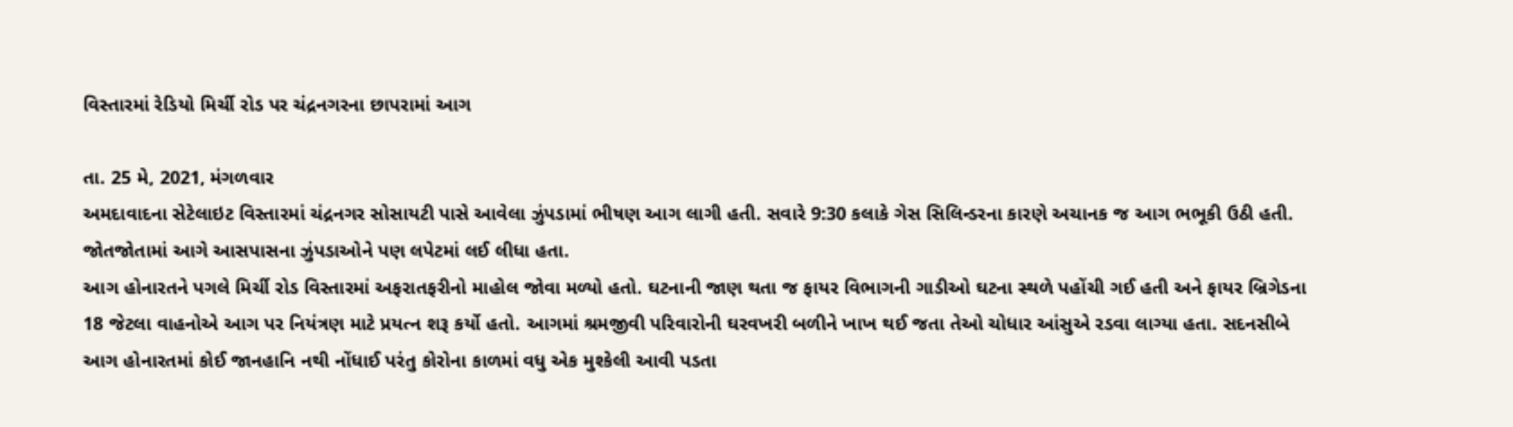વિસ્તારમાં રેડિયો મિર્ચી રોડ પર ચંદ્રનગરના છાપરામાં આગ

તા. 25 મે, 2021, મંગળવાર
અમદાવાદના સેટેલાઇટ વિસ્તારમાં ચંદ્રનગર સોસાયટી પાસે આવેલા ઝુંપડામાં ભીષણ આગ લાગી હતી. સવારે 9:30 કલાકે ગેસ સિલિન્ડરના કારણે અચાનક જ આગ ભભૂકી ઉઠી હતી. જોતજોતામાં આગે આસપાસના ઝુંપડાઓને પણ લપેટમાં લઈ લીધા હતા.
આગ હોનારતને પગલે મિર્ચી રોડ વિસ્તારમાં અફરાતફરીનો માહોલ જોવા મળ્યો હતો. ઘટનાની જાણ થતા જ ફાયર વિભાગની ગાડીઓ ઘટના સ્થળે પહોંચી ગઈ હતી અને ફાયર બ્રિગેડના 18 જેટલા વાહનોએ આગ પર નિયંત્રણ માટે પ્રયત્ન શરૂ કર્યો હતો. આગમાં શ્રમજીવી પરિવારોની ઘરવખરી બળીને ખાખ થઈ જતા તેઓ ચોધાર આંસુએ રડવા લાગ્યા હતા. સદનસીબે આગ હોનારતમાં કોઈ જાનહાનિ નથી નોંધાઈ પરંતુ કોરોના કાળમાં વધુ એક મુશ્કેલી આવી પડતા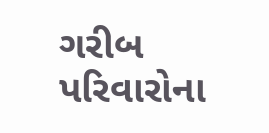ગરીબ પરિવારોના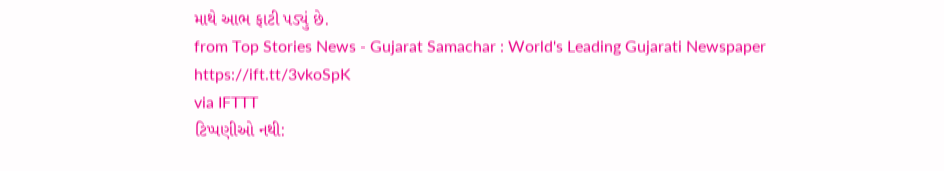માથે આભ ફાટી પડ્યું છે.
from Top Stories News - Gujarat Samachar : World's Leading Gujarati Newspaper https://ift.tt/3vkoSpK
via IFTTT
ટિપ્પણીઓ નથી: